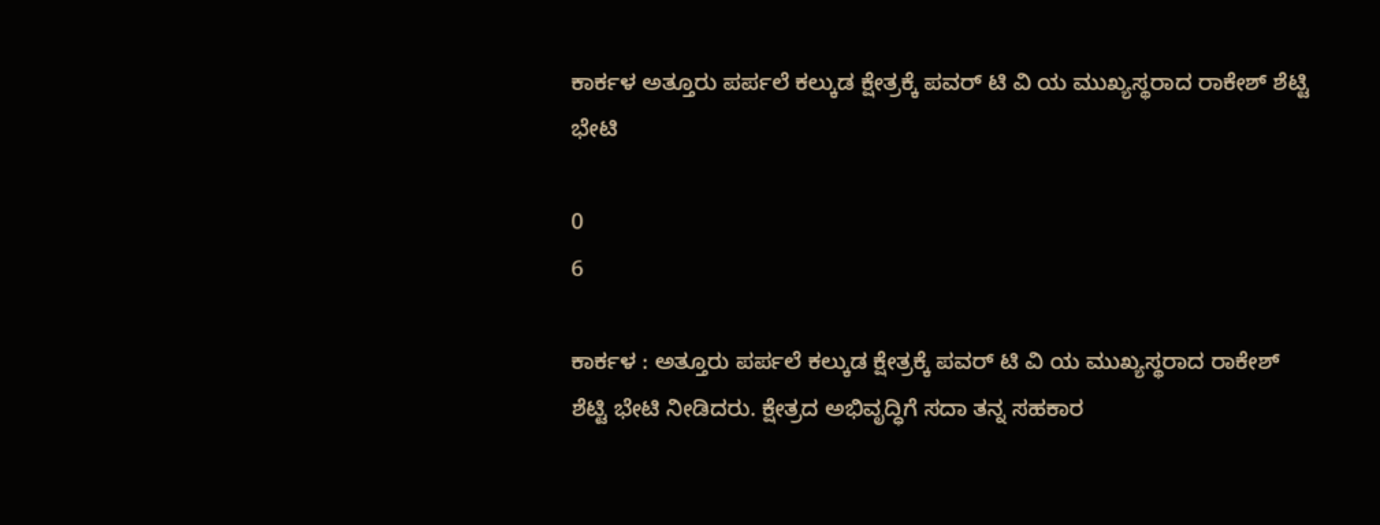ಕಾರ್ಕಳ ಅತ್ತೂರು ಪರ್ಪಲೆ ಕಲ್ಕುಡ ಕ್ಷೇತ್ರಕ್ಕೆ ಪವರ್ ಟಿ ವಿ ಯ ಮುಖ್ಯಸ್ಥರಾದ ರಾಕೇಶ್ ಶೆಟ್ಟಿ ಭೇಟಿ

0
6

ಕಾರ್ಕಳ : ಅತ್ತೂರು ಪರ್ಪಲೆ ಕಲ್ಕುಡ ಕ್ಷೇತ್ರಕ್ಕೆ ಪವರ್ ಟಿ ವಿ ಯ ಮುಖ್ಯಸ್ಥರಾದ ರಾಕೇಶ್ ಶೆಟ್ಟಿ ಭೇಟಿ ನೀಡಿದರು. ಕ್ಷೇತ್ರದ ಅಭಿವೃದ್ಧಿಗೆ ಸದಾ ತನ್ನ ಸಹಕಾರ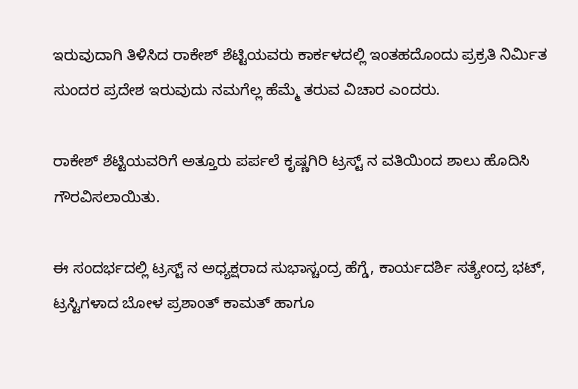ಇರುವುದಾಗಿ ತಿಳಿಸಿದ ರಾಕೇಶ್ ಶೆಟ್ಟಿಯವರು ಕಾರ್ಕಳದಲ್ಲಿ ಇಂತಹದೊಂದು ಪ್ರಕ್ರತಿ ನಿರ್ಮಿತ ಸುಂದರ ಪ್ರದೇಶ ಇರುವುದು ನಮಗೆಲ್ಲ ಹೆಮ್ಮೆ ತರುವ ವಿಚಾರ ಎಂದರು.

ರಾಕೇಶ್ ಶೆಟ್ಟಿಯವರಿಗೆ ಅತ್ತೂರು ಪರ್ಪಲೆ ಕೃಷ್ಣಗಿರಿ ಟ್ರಸ್ಟ್ ನ ವತಿಯಿಂದ ಶಾಲು ಹೊದಿಸಿ ಗೌರವಿಸಲಾಯಿತು.

ಈ ಸಂದರ್ಭದಲ್ಲಿ ಟ್ರಸ್ಟ್ ನ ಅಧ್ಯಕ್ಷರಾದ ಸುಭಾಸ್ಚಂದ್ರ ಹೆಗ್ಡೆ, ಕಾರ್ಯದರ್ಶಿ ಸತ್ಯೇಂದ್ರ ಭಟ್, ಟ್ರಸ್ಟಿಗಳಾದ ಬೋಳ ಪ್ರಶಾಂತ್ ಕಾಮತ್ ಹಾಗೂ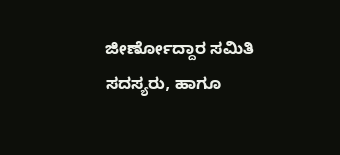ಜೀರ್ಣೋದ್ದಾರ ಸಮಿತಿ ಸದಸ್ಯರು, ಹಾಗೂ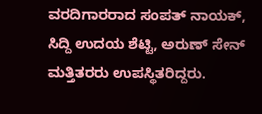ವರದಿಗಾರರಾದ ಸಂಪತ್ ನಾಯಕ್, ಸಿದ್ದಿ ಉದಯ ಶೆಟ್ಟಿ, ಅರುಣ್ ಸೇನ್ ಮತ್ತಿತರರು ಉಪಸ್ಥಿತರಿದ್ದರು.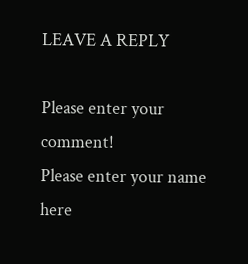LEAVE A REPLY

Please enter your comment!
Please enter your name here